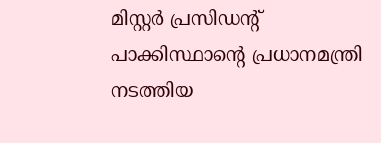മിസ്റ്റര്‍ പ്രസിഡന്റ്
പാക്കിസ്ഥാന്റെ പ്രധാനമന്ത്രി നടത്തിയ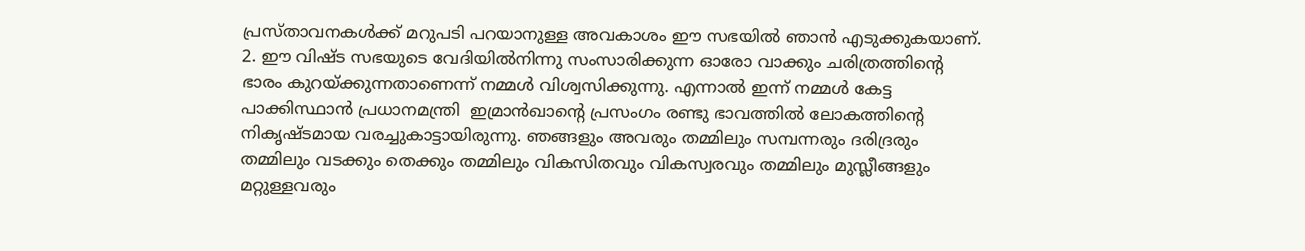പ്രസ്താവനകള്‍ക്ക് മറുപടി പറയാനുള്ള അവകാശം ഈ സഭയില്‍ ഞാന്‍ എടുക്കുകയാണ്.
2. ഈ വിഷ്ട സഭയുടെ വേദിയില്‍നിന്നു സംസാരിക്കുന്ന ഓരോ വാക്കും ചരിത്രത്തിന്റെ ഭാരം കുറയ്ക്കുന്നതാണെന്ന് നമ്മള്‍ വിശ്വസിക്കുന്നു. എന്നാല്‍ ഇന്ന് നമ്മള്‍ കേട്ട പാക്കിസ്ഥാന്‍ പ്രധാനമന്ത്രി  ഇമ്രാന്‍ഖാന്റെ പ്രസംഗം രണ്ടു ഭാവത്തില്‍ ലോകത്തിന്റെ നികൃഷ്ടമായ വരച്ചുകാട്ടായിരുന്നു. ഞങ്ങളും അവരും തമ്മിലും സമ്പന്നരും ദരിദ്രരും തമ്മിലും വടക്കും തെക്കും തമ്മിലും വികസിതവും വികസ്വരവും തമ്മിലും മുസ്ലീങ്ങളും മറ്റുള്ളവരും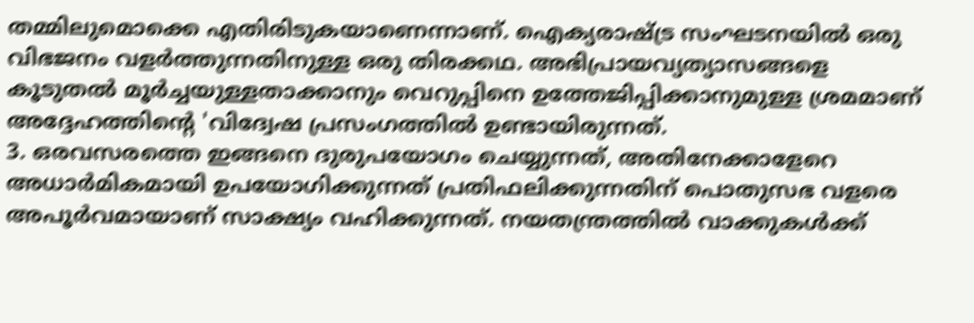തമ്മിലുമൊക്കെ എതിരിടുകയാണെന്നാണ്. ഐക്യരാഷ്ട്ര സംഘടനയില്‍ ഒരു വിഭജനം വളര്‍ത്തുന്നതിനുള്ള ഒരു തിരക്കഥ. അഭിപ്രായവ്യത്യാസങ്ങളെ കൂടുതല്‍ മൂര്‍ച്ചയുള്ളതാക്കാനും വെറുപ്പിനെ ഉത്തേജിപ്പിക്കാനുമുള്ള ശ്രമമാണ് അദ്ദേഹത്തിന്റെ 'വിദ്വേഷ പ്രസംഗത്തില്‍ ഉണ്ടായിരുന്നത്.
3. ഒരവസരത്തെ ഇങ്ങനെ ദുരുപയോഗം ചെയ്യുന്നത്, അതിനേക്കാളേറെ അധാര്‍മികമായി ഉപയോഗിക്കുന്നത് പ്രതിഫലിക്കുന്നതിന് പൊതുസഭ വളരെ അപൂര്‍വമായാണ് സാക്ഷ്യം വഹിക്കുന്നത്. നയതന്ത്രത്തില്‍ വാക്കുകള്‍ക്ക്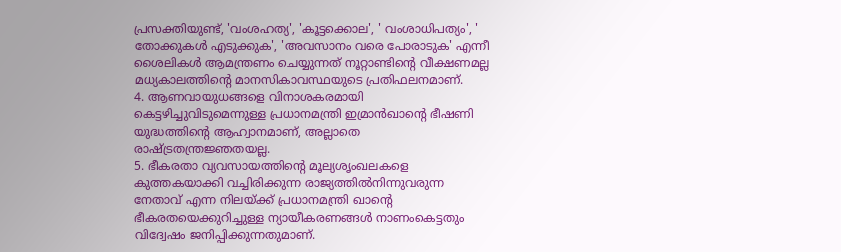പ്രസക്തിയുണ്ട്, 'വംശഹത്യ', 'കൂട്ടക്കൊല', ' വംശാധിപത്യം', ' തോക്കുകള്‍ എടുക്കുക', 'അവസാനം വരെ പോരാടുക' എന്നീ ശൈലികള്‍ ആമന്ത്രണം ചെയ്യുന്നത് നൂറ്റാണ്ടിന്റെ വീക്ഷണമല്ല മധ്യകാലത്തിന്റെ മാനസികാവസ്ഥയുടെ പ്രതിഫലനമാണ്.
4. ആണവായുധങ്ങളെ വിനാശകരമായി കെട്ടഴിച്ചുവിടുമെന്നുള്ള പ്രധാനമന്ത്രി ഇമ്രാന്‍ഖാന്റെ ഭീഷണി യുദ്ധത്തിന്റെ ആഹ്വാനമാണ്, അല്ലാതെ രാഷ്ട്രതന്ത്രജ്ഞതയല്ല.
5. ഭീകരതാ വ്യവസായത്തിന്റെ മൂല്യശൃംഖലകളെ കുത്തകയാക്കി വച്ചിരിക്കുന്ന രാജ്യത്തില്‍നിന്നുവരുന്ന നേതാവ് എന്ന നിലയ്ക്ക് പ്രധാനമന്ത്രി ഖാന്റെ ഭീകരതയെക്കുറിച്ചുള്ള ന്യായീകരണങ്ങള്‍ നാണംകെട്ടതും വിദ്വേഷം ജനിപ്പിക്കുന്നതുമാണ്.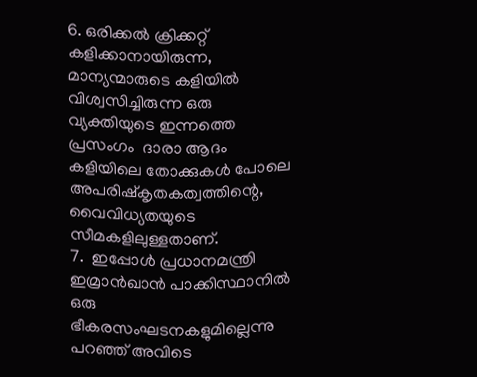6. ഒരിക്കല്‍ ക്രിക്കറ്റ് കളിക്കാനായിരുന്ന, മാന്യന്മാരുടെ കളിയില്‍ വിശ്വസിച്ചിരുന്ന ഒരു വ്യക്തിയുടെ ഇന്നത്തെ പ്രസംഗം  ദാരാ ആദം കളിയിലെ തോക്കുകള്‍ പോലെ അപരിഷ്‌കൃതകത്വത്തിന്റെ, വൈവിധ്യതയുടെ സീമകളിലുള്ളതാണ്.
7.  ഇപ്പോള്‍ പ്രധാനമന്ത്രി ഇമ്രാന്‍ഖാന്‍ പാക്കിസ്ഥാനില്‍ ഒരു ഭീകരസംഘടനകളുമില്ലെന്നു പറഞ്ഞ് അവിടെ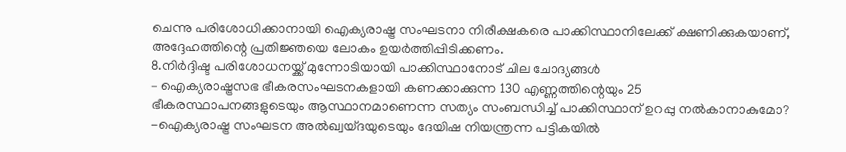ചെന്നു പരിശോധിക്കാനായി ഐക്യരാഷ്ട്ര സംഘടനാ നിരീക്ഷകരെ പാക്കിസ്ഥാനിലേക്ക് ക്ഷണിക്കുകയാണ്, അദ്ദേഹത്തിന്റെ പ്രതിജ്ഞയെ ലോകം ഉയര്‍ത്തിപ്പിടിക്കണം.
8.നിര്‍ദ്ദിഷ്ട പരിശോധനയ്ക്ക് മുന്നോടിയായി പാക്കിസ്ഥാനോട് ചില ചോദ്യങ്ങള്‍
– ഐക്യരാഷ്ട്രസഭ ഭീകരസംഘടനകളായി കണക്കാക്കുന്ന 130 എണ്ണത്തിന്റെയും 25 ഭീകരസ്ഥാപനങ്ങളുടെയും ആസ്ഥാനമാണെന്ന സത്യം സംബന്ധിച്ച് പാക്കിസ്ഥാന് ഉറപ്പു നല്‍കാനാകുമോ?
-ഐക്യരാഷ്ട്ര സംഘടന അല്‍ഖ്വയ്ദയുടെയും ദേയിഷ നിയന്ത്രന്ന പട്ടികയില്‍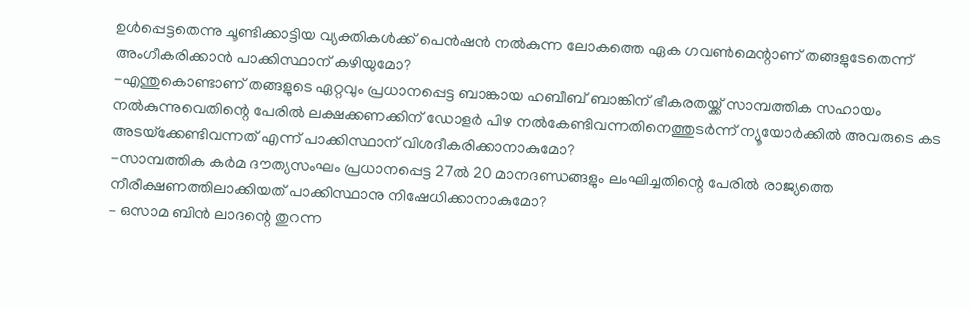ഉള്‍പ്പെട്ടതെന്നു ചൂണ്ടിക്കാട്ടിയ വ്യക്തികള്‍ക്ക് പെന്‍ഷന്‍ നല്‍കുന്ന ലോകത്തെ ഏക ഗവണ്‍മെന്റാണ് തങ്ങളുടേതെന്ന് അംഗീകരിക്കാന്‍ പാക്കിസ്ഥാന് കഴിയുമോ?
-എന്തുകൊണ്ടാണ് തങ്ങളുടെ ഏറ്റവും പ്രധാനപ്പെട്ട ബാങ്കായ ഹബീബ് ബാങ്കിന് ഭീകരതയ്ക്ക് സാമ്പത്തിക സഹായം നല്‍കുന്നുവെതിന്റെ പേരില്‍ ലക്ഷക്കണക്കിന് ഡോളര്‍ പിഴ നല്‍കേണ്ടിവന്നതിനെത്തുടര്‍ന്ന് ന്യൂയോര്‍ക്കില്‍ അവരുടെ കട അടയ്‌ക്കേണ്ടിവന്നത് എന്ന് പാക്കിസ്ഥാന് വിശദീകരിക്കാനാകുമോ?
-സാമ്പത്തിക കര്‍മ ദൗത്യസംഘം പ്രധാനപ്പെട്ട 27ല്‍ 20 മാനദണ്ഡങ്ങളും ലംഘിച്ചതിന്റെ പേരില്‍ രാജ്യത്തെ നീരീക്ഷണത്തിലാക്കിയത് പാക്കിസ്ഥാനു നിഷേധിക്കാനാകുമോ?
– ഒസാമ ബിന്‍ ലാദന്റെ തുറന്ന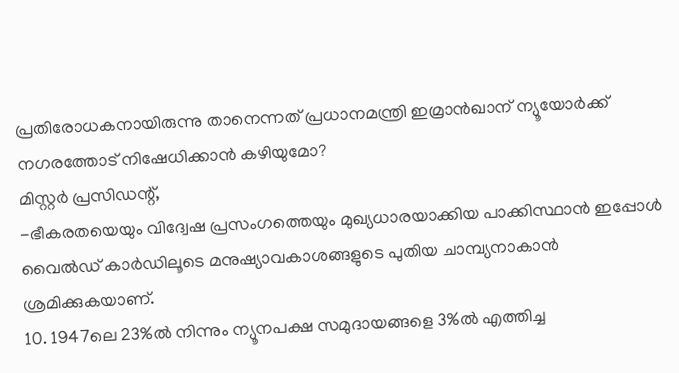പ്രതിരോധകനായിരുന്നു താനെന്നത് പ്രധാനമന്ത്രി ഇമ്രാന്‍ഖാന് ന്യൂയോര്‍ക്ക് നഗരത്തോട് നിഷേധിക്കാന്‍ കഴിയുമോ?
മിസ്റ്റര്‍ പ്രസിഡന്റ്,
-ഭീകരതയെയും വിദ്വേഷ പ്രസംഗത്തെയും മുഖ്യധാരയാക്കിയ പാക്കിസ്ഥാന്‍ ഇപ്പോള്‍ വൈല്‍ഡ് കാര്‍ഡിലൂടെ മനുഷ്യാവകാശങ്ങളുടെ പുതിയ ചാമ്പ്യനാകാന്‍ ശ്രമിക്കുകയാണ്.
10. 1947ലെ 23%ല്‍ നിന്നും ന്യൂനപക്ഷ സമുദായങ്ങളെ 3%ല്‍ എത്തിച്ച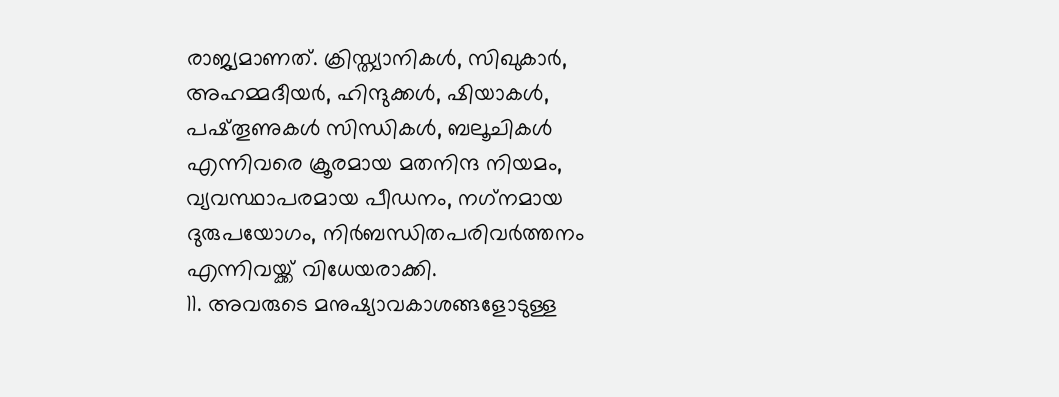രാജ്യമാണത്. ക്രിസ്ത്യാനികള്‍, സിഖുകാര്‍, അഹമ്മദീയര്‍, ഹിന്ദുക്കള്‍, ഷിയാകള്‍, പഷ്തൂണുകള്‍ സിന്ധികള്‍, ബലൂചികള്‍ എന്നിവരെ ക്രൂരമായ മതനിന്ദ നിയമം, വ്യവസ്ഥാപരമായ പീഡനം, നഗ്‌നമായ ദുരുപയോഗം, നിര്‍ബന്ധിതപരിവര്‍ത്തനം എന്നിവയ്ക്ക് വിധേയരാക്കി.
11. അവരുടെ മനുഷ്യാവകാശങ്ങളോടുള്ള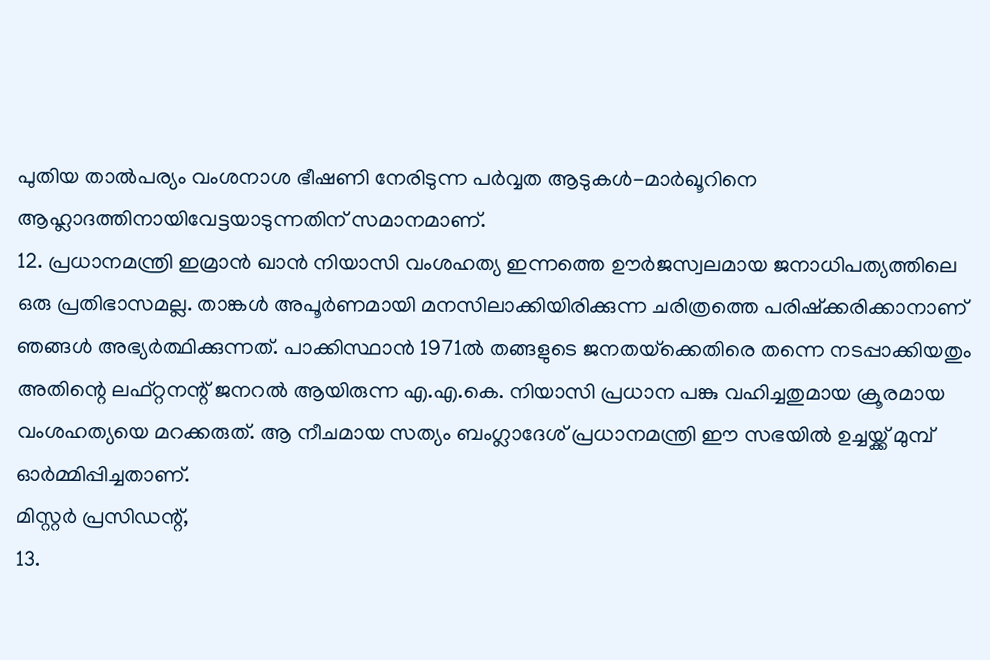പുതിയ താല്‍പര്യം വംശനാശ ഭീഷണി നേരിടുന്ന പര്‍വ്വത ആടുകള്‍-മാര്‍ഖൂറിനെ ആഹ്ലാദത്തിനായിവേട്ടയാടുന്നതിന് സമാനമാണ്.
12. പ്രധാനമന്ത്രി ഇമ്രാന്‍ ഖാന്‍ നിയാസി വംശഹത്യ ഇന്നത്തെ ഊര്‍ജസ്വലമായ ജനാധിപത്യത്തിലെ ഒരു പ്രതിഭാസമല്ല. താങ്കള്‍ അപൂര്‍ണമായി മനസിലാക്കിയിരിക്കുന്ന ചരിത്രത്തെ പരിഷ്‌ക്കരിക്കാനാണ് ഞങ്ങള്‍ അഭ്യര്‍ത്ഥിക്കുന്നത്. പാക്കിസ്ഥാന്‍ 1971ല്‍ തങ്ങളുടെ ജനതയ്‌ക്കെതിരെ തന്നെ നടപ്പാക്കിയതും അതിന്റെ ലഫ്റ്റനന്റ് ജനറല്‍ ആയിരുന്ന എ.എ.കെ. നിയാസി പ്രധാന പങ്കു വഹിച്ചതുമായ ക്രൂരമായ വംശഹത്യയെ മറക്കരുത്. ആ നീചമായ സത്യം ബംഗ്ലാദേശ് പ്രധാനമന്ത്രി ഈ സഭയില്‍ ഉച്ചയ്ക്ക് മുമ്പ് ഓര്‍മ്മിപ്പിച്ചതാണ്.
മിസ്റ്റര്‍ പ്രസിഡന്റ്,
13.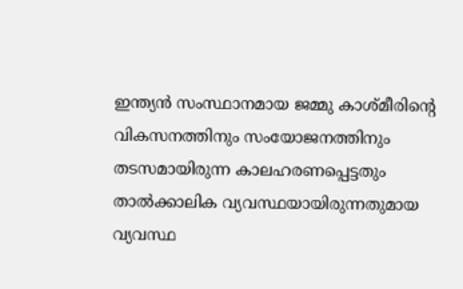ഇന്ത്യന്‍ സംസ്ഥാനമായ ജമ്മു കാശ്മീരിന്റെ വികസനത്തിനും സംയോജനത്തിനും തടസമായിരുന്ന കാലഹരണപ്പെട്ടതും താല്‍ക്കാലിക വ്യവസ്ഥയായിരുന്നതുമായ വ്യവസ്ഥ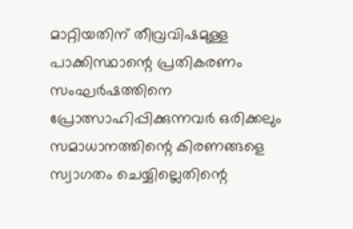മാറ്റിയതിന് തീവ്രവിഷമുള്ള പാക്കിസ്ഥാന്റെ പ്രതികരണം സംഘര്‍ഷത്തിനെ പ്രോത്സാഹിപ്പിക്കുന്നവര്‍ ഒരിക്കലും സമാധാനത്തിന്റെ കിരണങ്ങളെ സ്വാഗതം ചെയ്യില്ലെതിന്റെ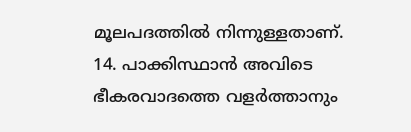മൂലപദത്തില്‍ നിന്നുള്ളതാണ്.
14. പാക്കിസ്ഥാന്‍ അവിടെ ഭീകരവാദത്തെ വളര്‍ത്താനും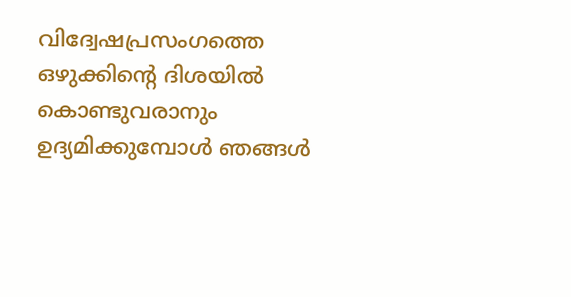വിദ്വേഷപ്രസംഗത്തെ ഒഴുക്കിന്റെ ദിശയില്‍ കൊണ്ടുവരാനും ഉദ്യമിക്കുമ്പോള്‍ ഞങ്ങള്‍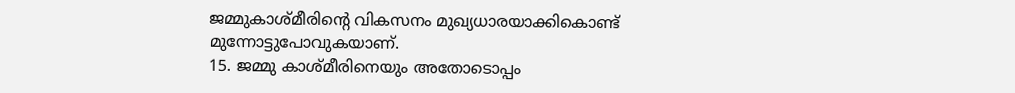ജമ്മുകാശ്മീരിന്റെ വികസനം മുഖ്യധാരയാക്കികൊണ്ട് മുന്നോട്ടുപോവുകയാണ്.
15. ജമ്മു കാശ്മീരിനെയും അതോടൊപ്പം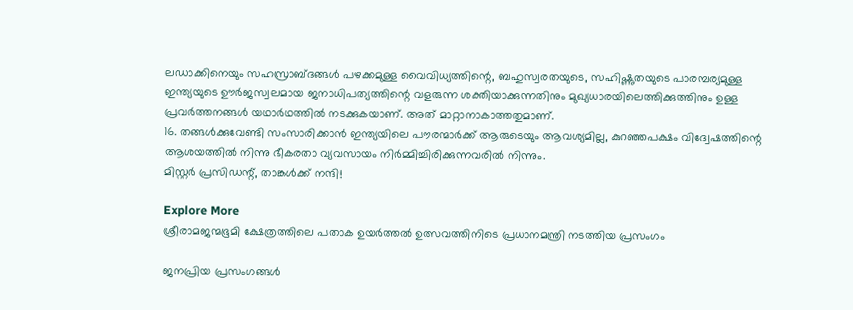ലഡാക്കിനെയും സഹസ്രാബ്ദങ്ങള്‍ പഴക്കമുള്ള വൈവിധ്യത്തിന്റെ, ബഹുസ്വരതയുടെ, സഹിഷ്ണുതയുടെ പാരമ്പര്യമുള്ള ഇന്ത്യയുടെ ഊര്‍ജസ്വലമായ ജനാധിപത്യത്തിന്റെ വളരുന്ന ശക്തിയാക്കുന്നതിനും മുഖ്യധാരയിലെത്തിക്കുത്തിനും ഉള്ള പ്രവര്‍ത്തനങ്ങള്‍ യഥാര്‍ഥത്തില്‍ നടക്കുകയാണ്. അത് മാറ്റാനാകാത്തതുമാണ്.
16. തങ്ങള്‍ക്കുവേണ്ടി സംസാരിക്കാന്‍ ഇന്ത്യയിലെ പൗരന്മാര്‍ക്ക് ആരുടെയും ആവശ്യമില്ല, കുറഞ്ഞപക്ഷം വിദ്വേഷത്തിന്റെ ആശയത്തില്‍ നിന്നു ഭീകരതാ വ്യവസായം നിര്‍മ്മിച്ചിരിക്കുന്നവരില്‍ നിന്നും.
മിസ്റ്റര്‍ പ്രസിഡന്റ്, താങ്കള്‍ക്ക് നന്ദി!

Explore More
ശ്രീരാമജന്മഭൂമി ക്ഷേത്രത്തിലെ പതാക ഉയർത്തൽ ഉത്സവത്തിനിടെ പ്രധാനമന്ത്രി നടത്തിയ പ്രസംഗം

ജനപ്രിയ പ്രസംഗങ്ങൾ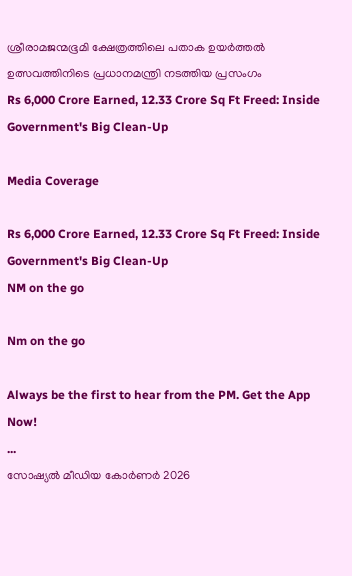ശ്രീരാമജന്മഭൂമി ക്ഷേത്രത്തിലെ പതാക ഉയർത്തൽ ഉത്സവത്തിനിടെ പ്രധാനമന്ത്രി നടത്തിയ പ്രസംഗം
Rs 6,000 Crore Earned, 12.33 Crore Sq Ft Freed: Inside Government's Big Clean-Up

Media Coverage

Rs 6,000 Crore Earned, 12.33 Crore Sq Ft Freed: Inside Government's Big Clean-Up
NM on the go

Nm on the go

Always be the first to hear from the PM. Get the App Now!
...
സോഷ്യൽ മീഡിയ കോർണർ 2026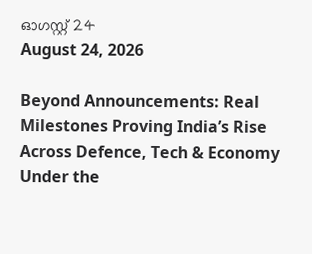ഓഗസ്റ്റ് 24
August 24, 2026

Beyond Announcements: Real Milestones Proving India’s Rise Across Defence, Tech & Economy Under the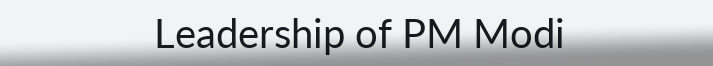Leadership of PM Modi